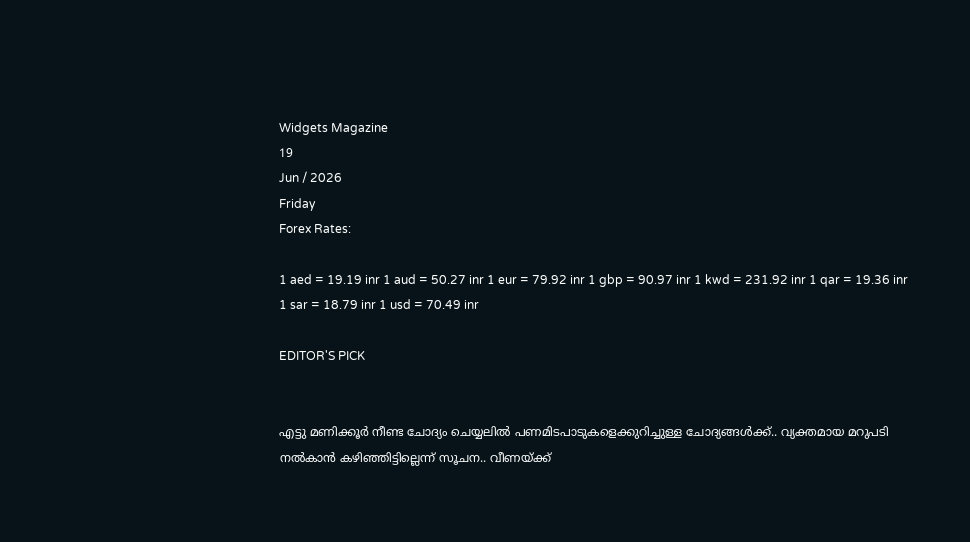Widgets Magazine
19
Jun / 2026
Friday
Forex Rates:

1 aed = 19.19 inr 1 aud = 50.27 inr 1 eur = 79.92 inr 1 gbp = 90.97 inr 1 kwd = 231.92 inr 1 qar = 19.36 inr 1 sar = 18.79 inr 1 usd = 70.49 inr

EDITOR'S PICK


എട്ടു മണിക്കൂര്‍ നീണ്ട ചോദ്യം ചെയ്യലില്‍ പണമിടപാടുകളെക്കുറിച്ചുള്ള ചോദ്യങ്ങള്‍ക്ക്.. വ്യക്തമായ മറുപടി നല്‍കാന്‍ കഴിഞ്ഞിട്ടില്ലെന്ന് സൂചന.. വീണയ്ക്ക്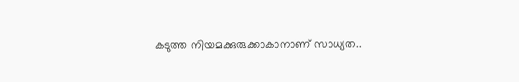കടുത്ത നിയമക്കുരുക്കാകാനാണ് സാധ്യത..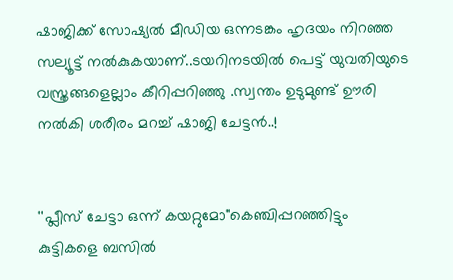ഷാജിക്ക് സോഷ്യല്‍ മീഡിയ ഒന്നടങ്കം ഹൃദയം നിറഞ്ഞ സല്യൂട്ട് നല്‍കുകയാണ്..ടയറിനടയിൽ പെട്ട് യുവതിയുടെ വസ്ത്രങ്ങളെല്ലാം കീറിപ്പറിഞ്ഞു .സ്വന്തം ഉടുമുണ്ട് ഊരി നല്‍കി ശരീരം മറച്ച് ഷാജി ചേട്ടൻ..!


''പ്ലീസ് ചേട്ടാ ഒന്ന് കയറ്റുമോ"കെഞ്ചിപ്പറഞ്ഞിട്ടും കുട്ടികളെ ബസില്‍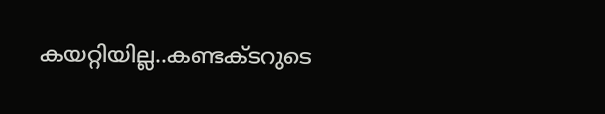കയറ്റിയില്ല..കണ്ടക്ടറുടെ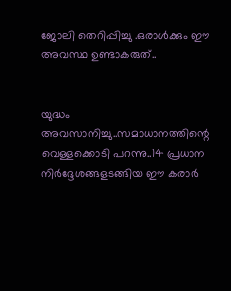ജോലി തെറിപ്പിച്ചു .ഒരാൾക്കും ഈ അവസ്ഥ ഉണ്ടാകരുത്..


യുദ്ധം അവസാനിച്ചു..സമാധാനത്തിന്റെ വെള്ളക്കൊടി പറന്നു..14 പ്രധാന നിര്‍ദ്ദേശങ്ങളടങ്ങിയ ഈ കരാര്‍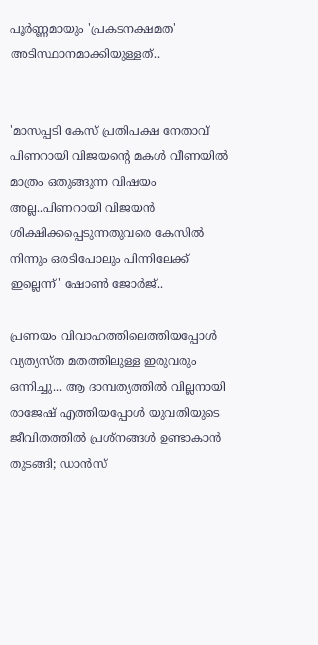പൂര്‍ണ്ണമായും 'പ്രകടനക്ഷമത' അടിസ്ഥാനമാക്കിയുള്ളത്..


'മാസപ്പടി കേസ് പ്രതിപക്ഷ നേതാവ് പിണറായി വിജയന്റെ മകൾ വീണയിൽ മാത്രം ഒതുങ്ങുന്ന വിഷയം അല്ല..പിണറായി വിജയൻ ശിക്ഷിക്കപ്പെടുന്നതുവരെ കേസിൽ നിന്നും ഒരടിപോലും പിന്നിലേക്ക് ഇല്ലെന്ന്' ഷോൺ ജോർജ്..

പ്രണയം വിവാഹത്തിലെത്തിയപ്പോൾ വ്യത്യസ്ത മതത്തിലുള്ള ഇരുവരും ഒന്നിച്ചു... ആ ദാമ്പത്യത്തിൽ വില്ലനായി രാജേഷ് എത്തിയപ്പോൾ യുവതിയുടെ ജീവിതത്തില്‍ പ്രശ്നങ്ങൾ ഉണ്ടാകാൻ തുടങ്ങി; ഡാൻസ്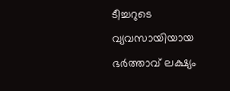ടീച്ചറുടെ വ്യവസായിയായ ഭര്‍ത്താവ് ലക്ഷ്യം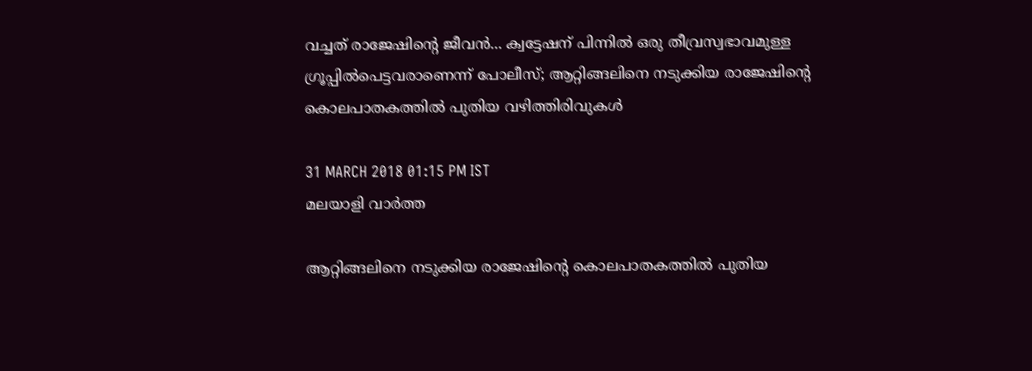വച്ചത് രാജേഷിന്റെ ജീവൻ... ക്വട്ടേഷന് പിന്നിൽ ഒരു തീവ്രസ്വഭാവമുള്ള ഗ്രൂപ്പില്‍പെട്ടവരാണെന്ന് പോലീസ്; ആറ്റിങ്ങലിനെ നടുക്കിയ രാജേഷിന്റെ കൊലപാതകത്തിൽ പുതിയ വഴിത്തിരിവുകൾ

31 MARCH 2018 01:15 PM IST
മലയാളി വാര്‍ത്ത

ആറ്റിങ്ങലിനെ നടുക്കിയ രാജേഷിന്റെ കൊലപാതകത്തിൽ പുതിയ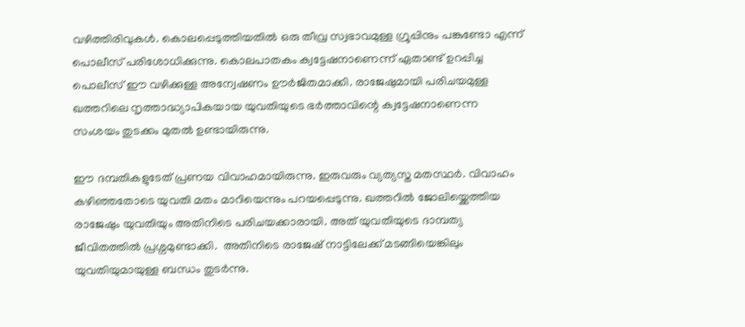വഴിത്തിരിവുകൾ. കൊലപ്പെടുത്തിയതില്‍ ഒരു തീവ്ര സ്വഭാവമുള്ള ഗ്രൂപ്പിനും പങ്കുണ്ടോ എന്ന് പൊലീസ് പരിശോധിക്കുന്നു. കൊലപാതകം ക്വട്ടേഷനാണെന്ന് ഏതാണ്ട് ഉറപ്പിച്ച പൊലീസ് ഈ വഴിക്കുള്ള അന്വേഷണം ഊര്‍ജിതമാക്കി. രാജേഷുമായി പരിചയമുള്ള ഖത്തറിലെ നൃത്താദ്ധ്യാപികയായ യുവതിയുടെ ഭര്‍ത്താവിന്റെ ക്വട്ടേഷനാണെന്ന സംശയം തുടക്കം മുതല്‍ ഉണ്ടായിരുന്നു.

ഈ ദമ്പതികളുടേത് പ്രണയ വിവാഹമായിരുന്നു. ഇരുവരും വ്യത്യസ്ത മതസ്ഥര്‍. വിവാഹം കഴിഞ്ഞതോടെ യുവതി മതം മാറിയെന്നും പറയപ്പെടുന്നു. ഖത്തറില്‍ ജോലിയ്ക്കെത്തിയ രാജേഷും യുവതിയും അതിനിടെ പരിചയക്കാരായി. അത് യുവതിയുടെ ദാമ്പത്യ ജീവിതത്തില്‍ പ്രശ്നമുണ്ടാക്കി.  അതിനിടെ രാജേഷ് നാട്ടിലേക്ക് മടങ്ങിയെങ്കിലും യുവതിയുമായുള്ള ബന്ധം തുടര്‍ന്നു.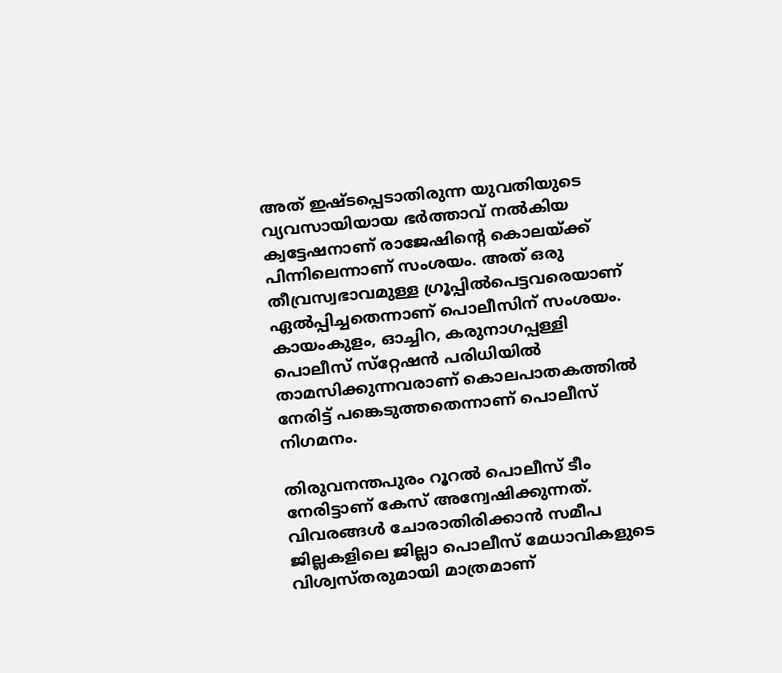അത് ഇഷ്ടപ്പെടാതിരുന്ന യുവതിയുടെ വ്യവസായിയായ ഭര്‍ത്താവ് നല്‍കിയ ക്വട്ടേഷനാണ് രാജേഷിന്റെ കൊലയ്ക്ക് പിന്നിലെന്നാണ് സംശയം. അത് ഒരു തീവ്രസ്വഭാവമുള്ള ഗ്രൂപ്പില്‍പെട്ടവരെയാണ് ഏല്‍പ്പിച്ചതെന്നാണ് പൊലീസിന് സംശയം. കായംകുളം, ഓച്ചിറ, കരുനാഗപ്പള്ളി പൊലീസ് സ്‌റ്റേഷന്‍ പരിധിയില്‍ താമസിക്കുന്നവരാണ് കൊലപാതകത്തില്‍ നേരിട്ട് പങ്കെടുത്തതെന്നാണ് പൊലീസ് നിഗമനം.

തിരുവനന്തപുരം റൂറല്‍ പൊലീസ് ടീം നേരിട്ടാണ് കേസ് അന്വേഷിക്കുന്നത്. വിവരങ്ങള്‍ ചോരാതിരിക്കാന്‍ സമീപ ജില്ലകളിലെ ജില്ലാ പൊലീസ് മേധാവികളുടെ വിശ്വസ്‌തരുമായി മാത്രമാണ്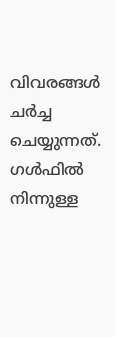വിവരങ്ങള്‍ ചര്‍ച്ച ചെയ്യുന്നത്. ഗള്‍ഫില്‍ നിന്നുള്ള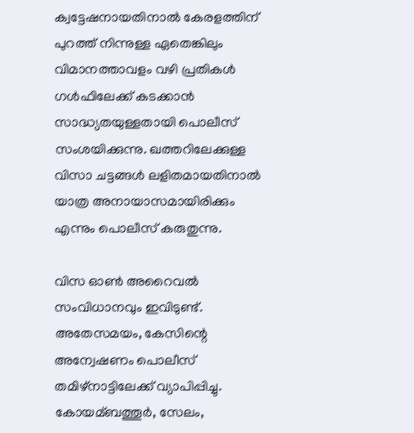ക്വട്ടേഷനായതിനാല്‍ കേരളത്തിന് പുറത്ത് നിന്നുള്ള ഏതെങ്കിലും വിമാനത്താവളം വഴി പ്രതികള്‍ ഗള്‍ഫിലേക്ക് കടക്കാന്‍ സാദ്ധ്യതയുള്ളതായി പൊലീസ് സംശയിക്കുന്നു. ഖത്തറിലേക്കുള്ള വിസാ ചട്ടങ്ങള്‍ ലളിതമായതിനാല്‍ യാത്ര അനായാസമായിരിക്കും എന്നും പൊലീസ് കരുതുന്നു.

വിസ ഓണ്‍ അറൈവല്‍ സംവിധാനവും ഇവിടുണ്ട്. അതേസമയം, കേസിന്റെ അന്വേഷണം പൊലീസ് തമിഴ്നാട്ടിലേക്ക് വ്യാപിപ്പിച്ചു. കോയമ്ബത്തൂര്‍, സേലം,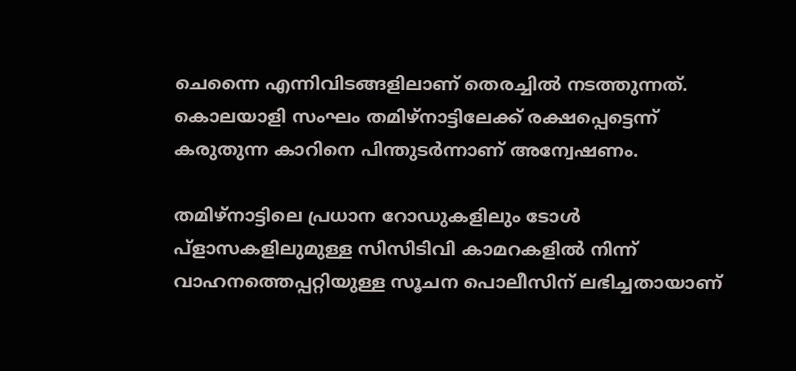ചെന്നൈ എന്നിവിടങ്ങളിലാണ് തെരച്ചില്‍ നടത്തുന്നത്. കൊലയാളി സംഘം തമിഴ്നാട്ടിലേക്ക് രക്ഷപ്പെട്ടെന്ന് കരുതുന്ന കാറിനെ പിന്തുടര്‍ന്നാണ് അന്വേഷണം.

തമിഴ്നാട്ടിലെ പ്രധാന റോഡുകളിലും ടോള്‍ പ്ളാസകളിലുമുള്ള സിസിടിവി കാമറകളില്‍ നിന്ന് വാഹനത്തെപ്പറ്റിയുള്ള സൂചന പൊലീസിന് ലഭിച്ചതായാണ്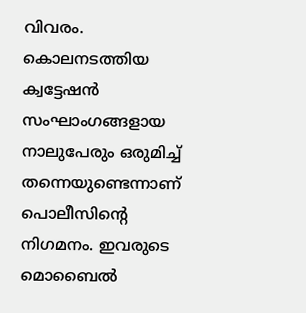വിവരം. കൊലനടത്തിയ ക്വട്ടേഷന്‍ സംഘാംഗങ്ങളായ നാലുപേരും ഒരുമിച്ച്‌ തന്നെയുണ്ടെന്നാണ് പൊലീസിന്റെ നിഗമനം. ഇവരുടെ മൊബൈല്‍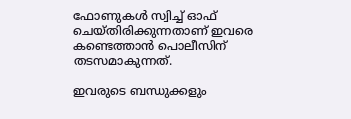ഫോണുകള്‍ സ്വിച്ച്‌ ഓഫ് ചെയ്തിരിക്കുന്നതാണ് ഇവരെ കണ്ടെത്താന്‍ പൊലീസിന് തടസമാകുന്നത്.

ഇവരുടെ ബന്ധുക്കളും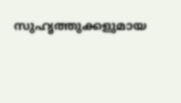സുഹൃത്തുക്കളുമായ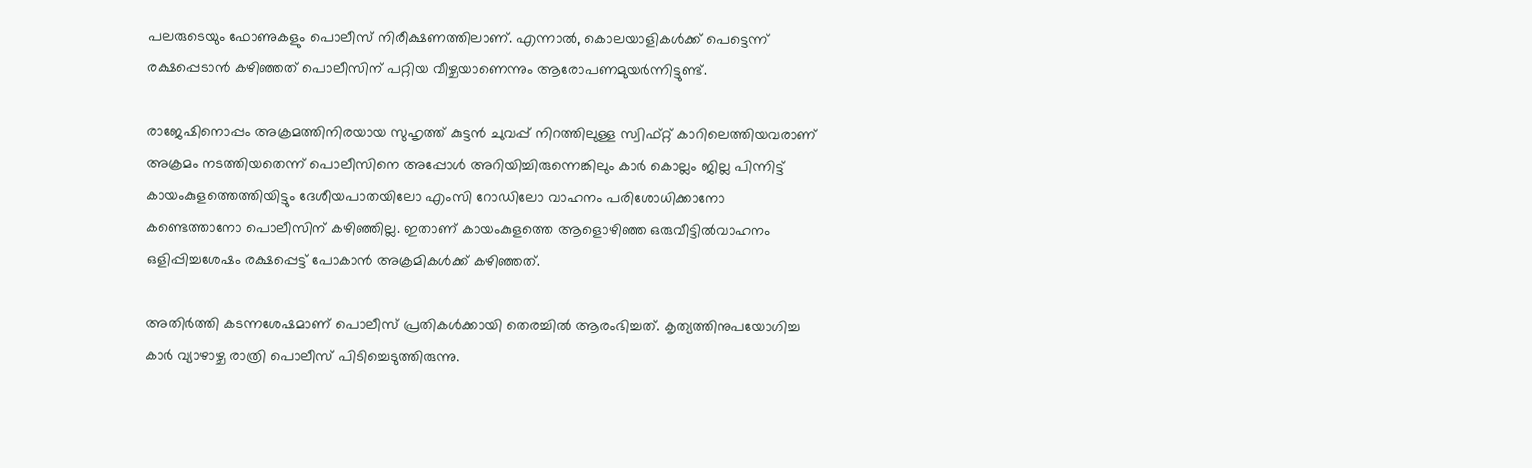പലരുടെയും ഫോണുകളും പൊലീസ് നിരീക്ഷണത്തിലാണ്. എന്നാല്‍, കൊലയാളികള്‍ക്ക് പെട്ടെന്ന് രക്ഷപ്പെടാന്‍ കഴിഞ്ഞത് പൊലീസിന് പറ്റിയ വീഴ്ചയാണെന്നും ആരോപണമുയര്‍ന്നിട്ടുണ്ട്.

രാജേഷിനൊപ്പം അക്രമത്തിനിരയായ സുഹൃത്ത് കുട്ടന്‍ ചുവപ്പ് നിറത്തിലുള്ള സ്വിഫ്റ്റ് കാറിലെത്തിയവരാണ് അക്രമം നടത്തിയതെന്ന് പൊലീസിനെ അപ്പോള്‍ അറിയിച്ചിരുന്നെങ്കിലും കാര്‍ കൊല്ലം ജില്ല പിന്നിട്ട് കായംകുളത്തെത്തിയിട്ടും ദേശീയപാതയിലോ എംസി റോഡിലോ വാഹനം പരിശോധിക്കാനോ കണ്ടെത്താനോ പൊലീസിന് കഴിഞ്ഞില്ല. ഇതാണ് കായംകുളത്തെ ആളൊഴിഞ്ഞ ഒരുവീട്ടില്‍വാഹനം ഒളിപ്പിച്ചശേഷം രക്ഷപ്പെട്ട് പോകാന്‍ അക്രമികള്‍ക്ക് കഴിഞ്ഞത്.

അതിര്‍ത്തി കടന്നശേഷമാണ് പൊലീസ് പ്രതികള്‍ക്കായി തെരച്ചില്‍ ആരംഭിച്ചത്. കൃത്യത്തിനുപയോഗിച്ച കാര്‍ വ്യാഴാഴ്ച രാത്രി പൊലീസ് പിടിച്ചെടുത്തിരുന്നു.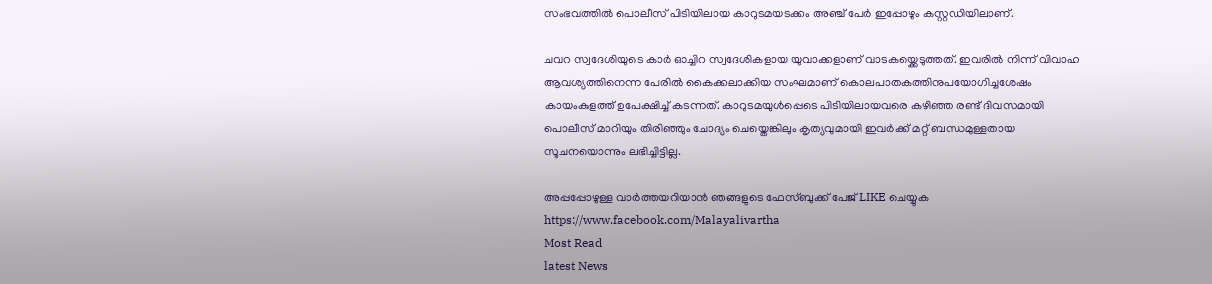സംഭവത്തില്‍ പൊലീസ് പിടിയിലായ കാറുടമയടക്കം അഞ്ച് പേര്‍ ഇപ്പോഴും കസ്റ്റഡിയിലാണ്.

ചവറ സ്വദേശിയുടെ കാര്‍ ഓച്ചിറ സ്വദേശികളായ യുവാക്കളാണ് വാടകയ്ക്കെടുത്തത്. ഇവരില്‍ നിന്ന് വിവാഹ ആവശ്യത്തിനെന്ന പേരില്‍ കൈക്കലാക്കിയ സംഘമാണ് കൊലപാതകത്തിനുപയോഗിച്ചശേഷം കായംകുളത്ത് ഉപേക്ഷിച്ച്‌ കടന്നത്. കാറുടമയുള്‍പ്പെടെ പിടിയിലായവരെ കഴിഞ്ഞ രണ്ട് ദിവസമായി പൊലീസ് മാറിയും തിരിഞ്ഞും ചോദ്യം ചെയ്തെങ്കിലും കൃത്യവുമായി ഇവര്‍ക്ക് മറ്റ് ബന്ധമുള്ളതായ സൂചനയൊന്നും ലഭിച്ചിട്ടില്ല.

അപ്പപ്പോഴുള്ള വാര്‍ത്തയറിയാന്‍ ഞങ്ങളുടെ ഫേസ്‌ബുക്ക്‌ പേജ് LIKE ചെയ്യുക
https://www.facebook.com/Malayalivartha
Most Read
latest News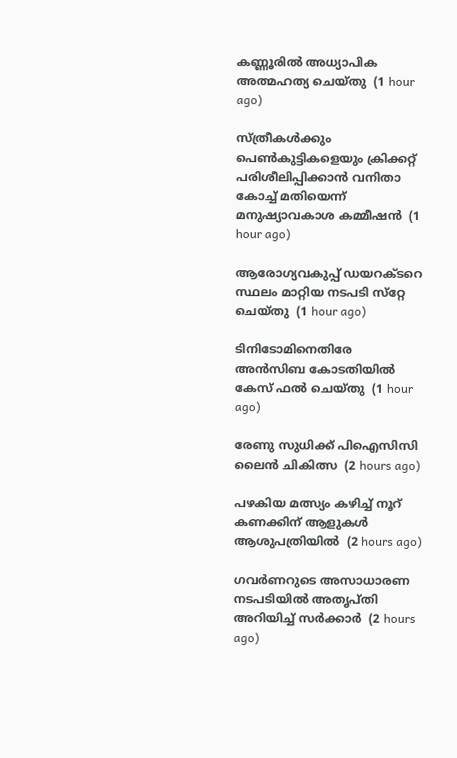കണ്ണൂരില്‍ അധ്യാപിക അത്മഹത്യ ചെയ്തു  (1 hour ago)

സ്ത്രീകള്‍ക്കും പെണ്‍കുട്ടികളെയും ക്രിക്കറ്റ് പരിശീലിപ്പിക്കാന്‍ വനിതാ കോച്ച് മതിയെന്ന് മനുഷ്യാവകാശ കമ്മീഷന്‍  (1 hour ago)

ആരോഗ്യവകുപ്പ് ഡയറക്ടറെ സ്ഥലം മാറ്റിയ നടപടി സ്‌റ്റേ ചെയ്തു  (1 hour ago)

ടിനിടോമിനെതിരേ അന്‍സിബ കോടതിയില്‍ കേസ് ഫല്‍ ചെയ്തു  (1 hour ago)

രേണു സുധിക്ക് പിഐസിസി ലൈന്‍ ചികിത്സ  (2 hours ago)

പഴകിയ മത്സ്യം കഴിച്ച് നൂറ് കണക്കിന് ആളുകള്‍ ആശുപത്രിയില്‍  (2 hours ago)

ഗവര്‍ണറുടെ അസാധാരണ നടപടിയില്‍ അതൃപ്തി അറിയിച്ച് സര്‍ക്കാര്‍  (2 hours ago)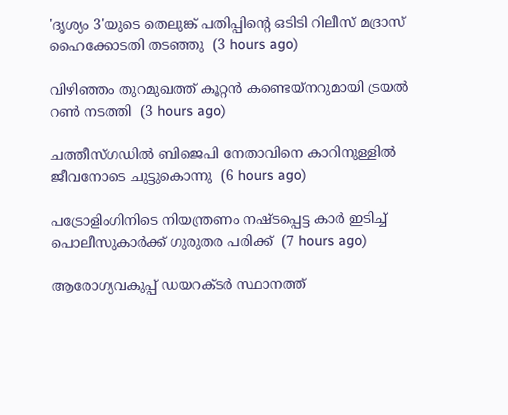'ദൃശ്യം 3'യുടെ തെലുങ്ക് പതിപ്പിന്റെ ഒടിടി റിലീസ് മദ്രാസ് ഹൈക്കോടതി തടഞ്ഞു  (3 hours ago)

വിഴിഞ്ഞം തുറമുഖത്ത് കൂറ്റന്‍ കണ്ടെയ്‌നറുമായി ട്രയല്‍ റണ്‍ നടത്തി  (3 hours ago)

ചത്തീസ്ഗഡില്‍ ബിജെപി നേതാവിനെ കാറിനുള്ളില്‍ ജീവനോടെ ചുട്ടുകൊന്നു  (6 hours ago)

പട്രോളിംഗിനിടെ നിയന്ത്രണം നഷ്ടപ്പെട്ട കാര്‍ ഇടിച്ച് പൊലീസുകാര്‍ക്ക് ഗുരുതര പരിക്ക്  (7 hours ago)

ആരോഗ്യവകുപ്പ് ഡയറക്ടർ സ്ഥാനത്ത്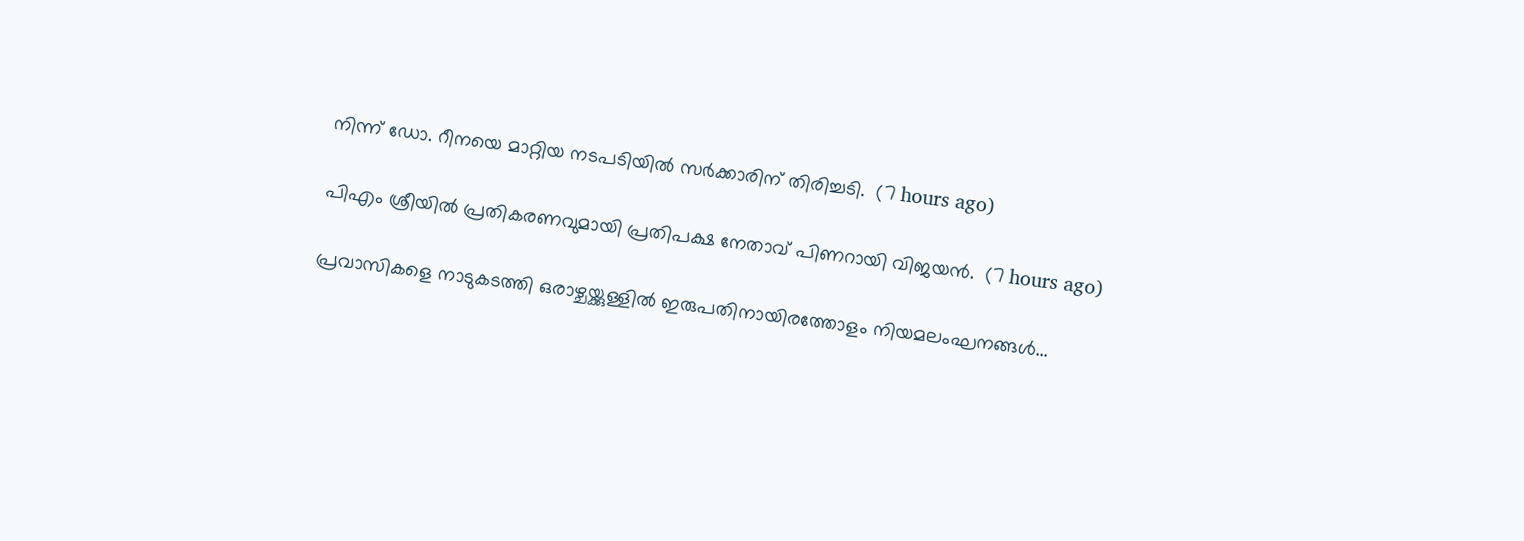നിന്ന് ഡോ. റീനയെ മാറ്റിയ നടപടിയിൽ സർക്കാരിന് തിരിച്ചടി.  (7 hours ago)

പിഎം ശ്രീയിൽ പ്രതികരണവുമായി പ്രതിപക്ഷ നേതാവ് പിണറായി വിജയൻ.  (7 hours ago)

പ്രവാസികളെ നാടുകടത്തി ഒരാഴ്ചയ്ക്കുള്ളിൽ ഇരുപതിനായിരത്തോളം നിയമലംഘനങ്ങൾ...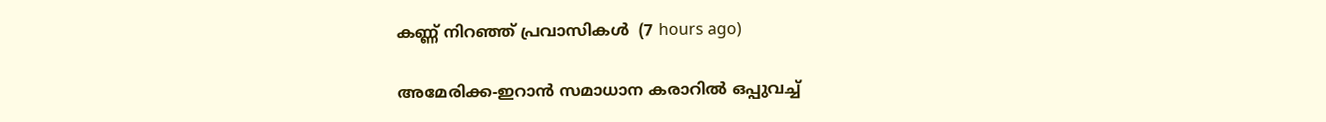കണ്ണ് നിറഞ്ഞ് പ്രവാസികൾ  (7 hours ago)

അമേരിക്ക-ഇറാന്‍ സമാധാന കരാറില്‍ ഒപ്പുവച്ച്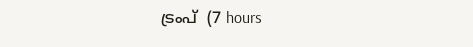ട്രംപ്  (7 hours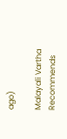ago)

Malayali Vartha Recommends